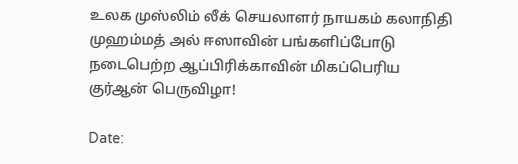உலக முஸ்லிம் லீக் செயலாளர் நாயகம் கலாநிதி முஹம்மத் அல் ஈஸாவின் பங்களிப்போடு நடைபெற்ற ஆப்பிரிக்காவின் மிகப்பெரிய குர்ஆன் பெருவிழா!

Date: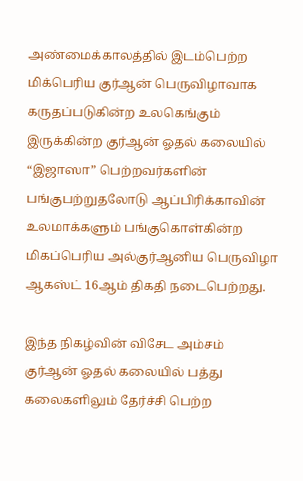அண்மைக்காலத்தில் இடம்பெற்ற மிக்பெரிய குர்ஆன் பெருவிழாவாக கருதப்படுகின்ற உலகெங்கும் இருக்கின்ற குர்ஆன் ஓதல் கலையில் “இஜாஸா” பெற்றவர்களின் பங்குபற்றுதலோடு ஆப்பிரிக்காவின் உலமாக்களும் பங்குகொள்கின்ற மிகப்பெரிய அல்குர்ஆனிய பெருவிழா ஆகஸ்ட் 16ஆம் திகதி நடைபெற்றது.

இந்த நிகழ்வின் விசேட அம்சம் குர்ஆன் ஓதல் கலையில் பத்து கலைகளிலும் தேர்ச்சி பெற்ற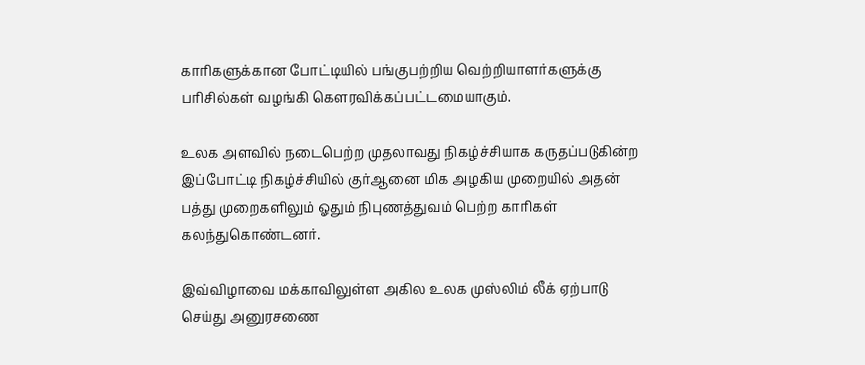காரிகளுக்கான போட்டியில் பங்குபற்றிய வெற்றியாளர்களுக்கு பரிசில்கள் வழங்கி கௌரவிக்கப்பட்டமையாகும்.

உலக அளவில் நடைபெற்ற முதலாவது நிகழ்ச்சியாக கருதப்படுகின்ற இப்போட்டி நிகழ்ச்சியில் குர்ஆனை மிக அழகிய முறையில் அதன் பத்து முறைகளிலும் ஓதும் நிபுணத்துவம் பெற்ற காரிகள் கலந்துகொண்டனர்.

இவ்விழாவை மக்காவிலுள்ள அகில உலக முஸ்லிம் லீக் ஏற்பாடு செய்து அனுரசணை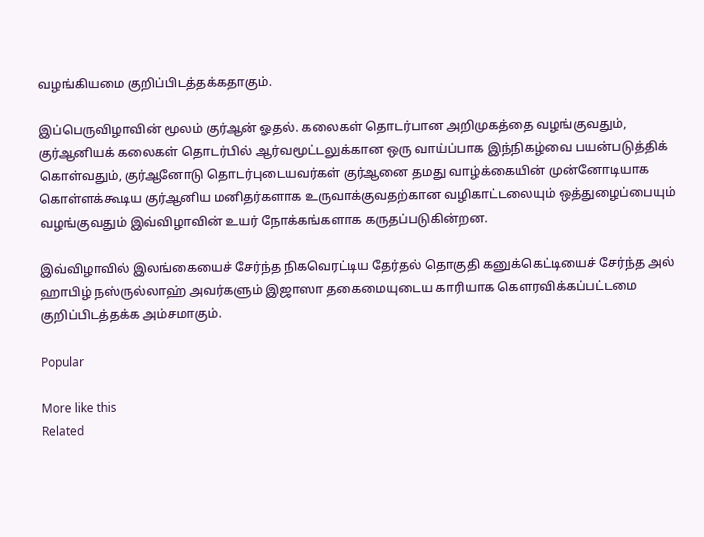வழங்கியமை குறிப்பிடத்தக்கதாகும்.

இப்பெருவிழாவின் மூலம் குர்ஆன் ஓதல். கலைகள் தொடர்பான அறிமுகத்தை வழங்குவதும், குர்ஆனியக் கலைகள் தொடர்பில் ஆர்வமூட்டலுக்கான ஒரு வாய்ப்பாக இந்நிகழ்வை பயன்படுத்திக் கொள்வதும், குர்ஆனோடு தொடர்புடையவர்கள் குர்ஆனை தமது வாழ்க்கையின் முன்னோடியாக கொள்ளக்கூடிய குர்ஆனிய மனிதர்களாக உருவாக்குவதற்கான வழிகாட்டலையும் ஒத்துழைப்பையும் வழங்குவதும் இவ்விழாவின் உயர் நோக்கங்களாக கருதப்படுகின்றன.

இவ்விழாவில் இலங்கையைச் சேர்ந்த நிகவெரட்டிய தேர்தல் தொகுதி கனுக்கெட்டியைச் சேர்ந்த அல் ஹாபிழ் நஸ்ருல்லாஹ் அவர்களும் இஜாஸா தகைமையுடைய காரியாக கௌரவிக்கப்பட்டமை குறிப்பிடத்தக்க அம்சமாகும்.

Popular

More like this
Related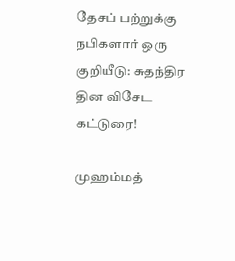தேசப் பற்றுக்கு நபிகளார் ஒரு குறியீடு: சுதந்திர தின விசேட கட்டுரை!

முஹம்மத்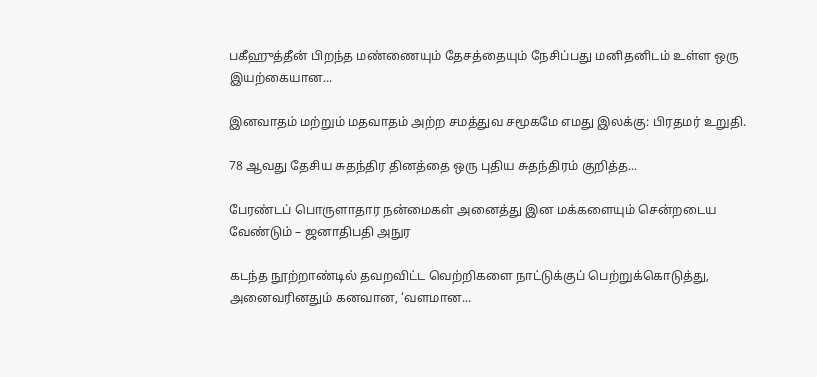பகீஹுத்தீன் பிறந்த மண்ணையும் தேசத்தையும் நேசிப்பது மனிதனிடம் உள்ள ஒரு இயற்கையான...

இனவாதம் மற்றும் மதவாதம் அற்ற சமத்துவ சமூகமே எமது இலக்கு: பிரதமர் உறுதி.

78 ஆவது தேசிய சுதந்திர தினத்தை ஒரு புதிய சுதந்திரம் குறித்த...

பேரண்டப் பொருளாதார நன்மைகள் அனைத்து இன மக்களையும் சென்றடைய வேண்டும் – ஜனாதிபதி அநுர

கடந்த நூற்றாண்டில் தவறவிட்ட வெற்றிகளை நாட்டுக்குப் பெற்றுக்கொடுத்து, அனைவரினதும் கனவான, ‘வளமான...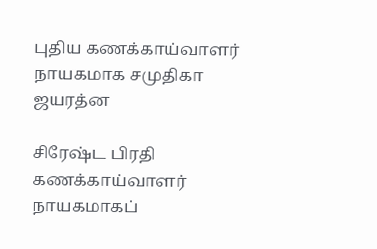புதிய கணக்காய்வாளர் நாயகமாக சமுதிகா ஜயரத்ன

சிரேஷ்ட பிரதி கணக்காய்வாளர் நாயகமாகப்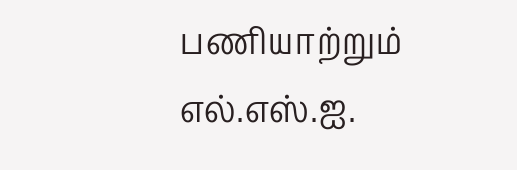பணியாற்றும் எல்.எஸ்.ஐ.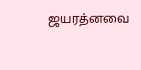ஜயரத்னவை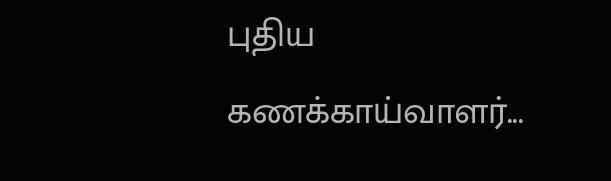புதிய கணக்காய்வாளர்...